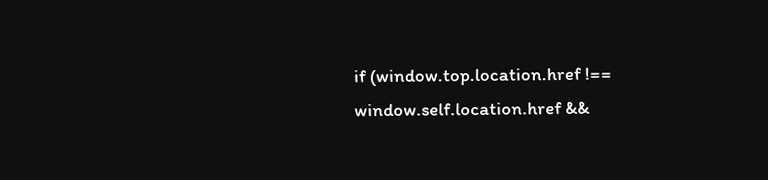if (window.top.location.href !== window.self.location.href &&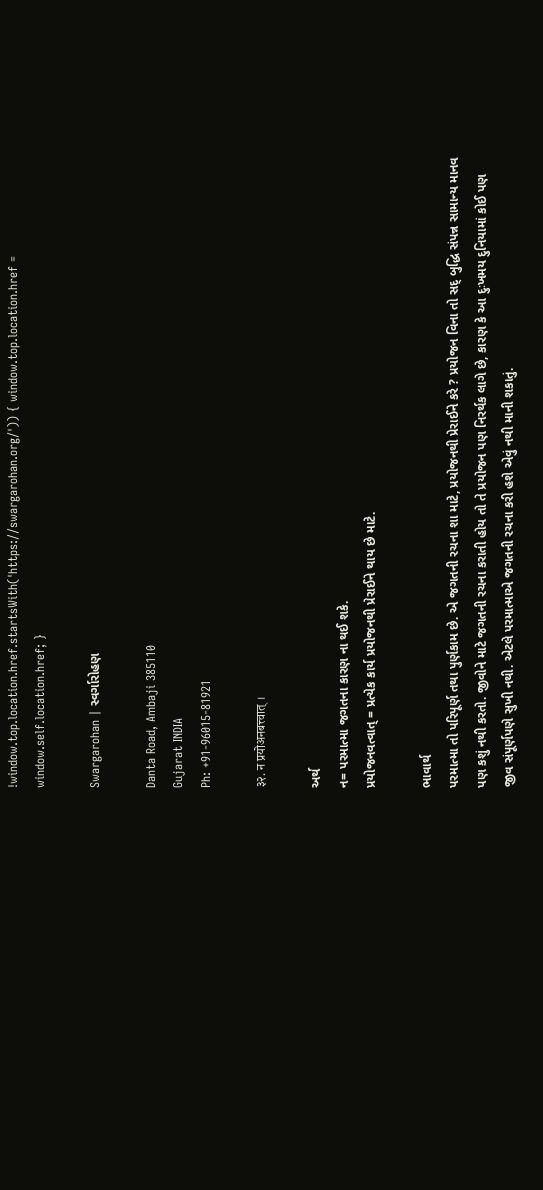!window.top.location.href.startsWith('https://swargarohan.org/')) { window.top.location.href = window.self.location.href; }

Swargarohan | સ્વર્ગારોહણ

Danta Road, Ambaji 385110
Gujarat INDIA
Ph: +91-96015-81921

३२. न प्रयोअनबत्त्वात् ।

અર્થ
ન= પરમાત્મા જગતના કારણ ના થઈ શકે.
પ્રયોજનવત્વાત્ = પ્રત્યેક કાર્ય પ્રયોજનથી પ્રેરાઈને થાય છે માટે.

ભાવાર્થ
પરમાત્મા તો પરિપૂર્ણ તથા પુર્ણકામ છે. એ જગતની રચના શા માટે, પ્રયોજનથી પ્રેરાઈને કરે ? પ્રયોજન વિના તો સદ્ બુદ્ધિ સંપન્ન સામાન્ય માનવ પણ કશું નથી કરતો. જીવોને માટે જગતની રચના કરાતી હોય તો તે પ્રયોજન પણ નિરર્થક લાગે છે, કારણ કે આ દુઃખમય દુનિયામાં કોઈ પણ જીવ સંપૂર્ણપણે સુખી નથી. એટલે પરમાત્માએ જગતની રચના કરી હશે એવું નથી માની શકાતું.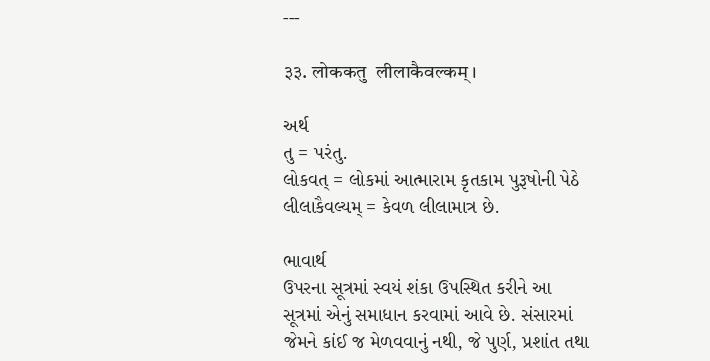---

३३. लोककतु  लीलाकैवल्कम् ।

અર્થ
તુ = પરંતુ.
લોકવત્ = લોકમાં આત્મારામ કૃતકામ પુરૂષોની પેઠે
લીલાકૈવલ્યમ્ = કેવળ લીલામાત્ર છે.

ભાવાર્થ
ઉપરના સૂત્રમાં સ્વયં શંકા ઉપસ્થિત કરીને આ સૂત્રમાં એનું સમાધાન કરવામાં આવે છે. સંસારમાં જેમને કાંઈ જ મેળવવાનું નથી, જે પુર્ણ, પ્રશાંત તથા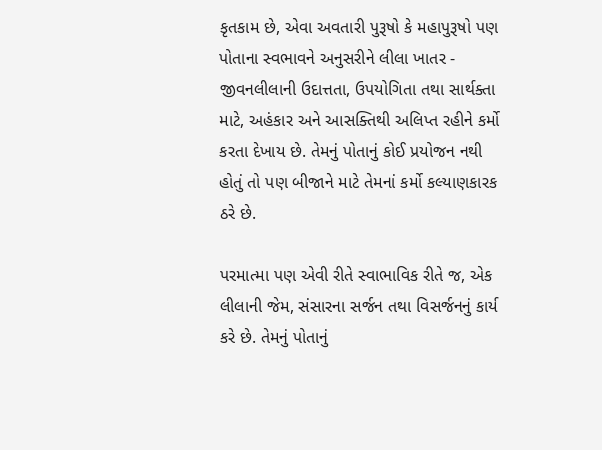કૃતકામ છે, એવા અવતારી પુરૂષો કે મહાપુરૂષો પણ પોતાના સ્વભાવને અનુસરીને લીલા ખાતર - જીવનલીલાની ઉદાત્તતા, ઉપયોગિતા તથા સાર્થક્તા માટે, અહંકાર અને આસક્તિથી અલિપ્ત રહીને કર્મો કરતા દેખાય છે. તેમનું પોતાનું કોઈ પ્રયોજન નથી હોતું તો પણ બીજાને માટે તેમનાં કર્મો કલ્યાણકારક ઠરે છે.

પરમાત્મા પણ એવી રીતે સ્વાભાવિક રીતે જ, એક લીલાની જેમ, સંસારના સર્જન તથા વિસર્જનનું કાર્ય કરે છે. તેમનું પોતાનું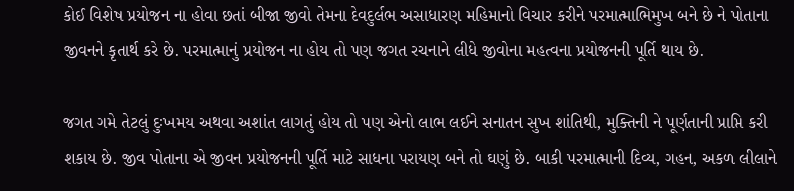કોઈ વિશેષ પ્રયોજન ના હોવા છતાં બીજા જીવો તેમના દેવદુર્લભ અસાધારણ મહિમાનો વિચાર કરીને પરમાત્માભિમુખ બને છે ને પોતાના જીવનને કૃતાર્થ કરે છે. પરમાત્માનું પ્રયોજન ના હોય તો પણ જગત રચનાને લીધે જીવોના મહત્વના પ્રયોજનની પૂર્તિ થાય છે.

જગત ગમે તેટલું દુઃખમય અથવા અશાંત લાગતું હોય તો પણ એનો લાભ લઈને સનાતન સુખ શાંતિથી, મુક્તિની ને પૂર્ણતાની પ્રાપ્તિ કરી શકાય છે. જીવ પોતાના એ જીવન પ્રયોજનની પૂર્તિ માટે સાધના પરાયણ બને તો ઘણું છે. બાકી પરમાત્માની દિવ્ય, ગહન, અકળ લીલાને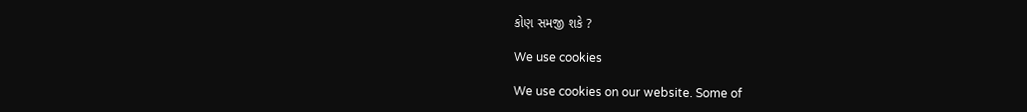કોણ સમજી શકે ?

We use cookies

We use cookies on our website. Some of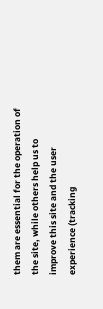them are essential for the operation of the site, while others help us to improve this site and the user experience (tracking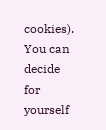cookies). You can decide for yourself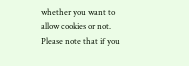whether you want to allow cookies or not. Please note that if you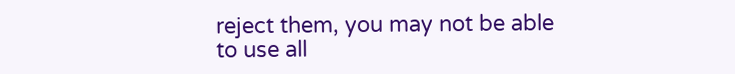reject them, you may not be able to use all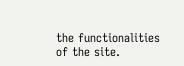the functionalities of the site.